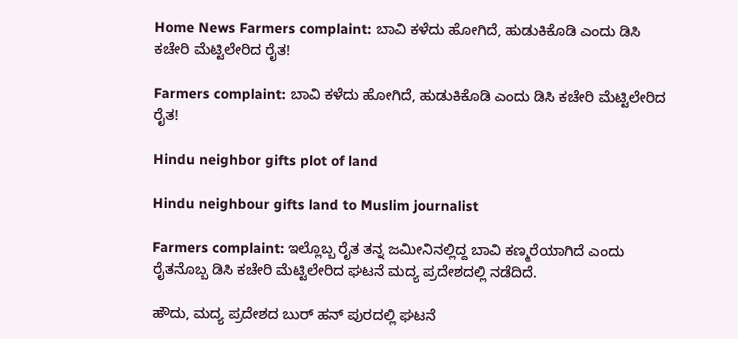Home News Farmers complaint: ಬಾವಿ ಕಳೆದು ಹೋಗಿದೆ, ಹುಡುಕಿಕೊಡಿ‌ ಎಂದು ಡಿಸಿ ಕಚೇರಿ ಮೆಟ್ಟಿಲೇರಿದ ರೈತ!

Farmers complaint: ಬಾವಿ ಕಳೆದು ಹೋಗಿದೆ, ಹುಡುಕಿಕೊಡಿ‌ ಎಂದು ಡಿಸಿ ಕಚೇರಿ ಮೆಟ್ಟಿಲೇರಿದ ರೈತ!

Hindu neighbor gifts plot of land

Hindu neighbour gifts land to Muslim journalist

Farmers complaint: ಇಲ್ಲೊಬ್ಬ ರೈತ ತನ್ನ ಜಮೀನಿನಲ್ಲಿದ್ದ ಬಾವಿ ಕಣ್ಮರೆಯಾಗಿದೆ ಎಂದು ರೈತನೊಬ್ಬ ಡಿಸಿ ಕಚೇರಿ ಮೆಟ್ಟಿಲೇರಿದ ಘಟನೆ ಮದ್ಯ ಪ್ರದೇಶದಲ್ಲಿ ನಡೆದಿದೆ.

ಹೌದು, ಮದ್ಯ ಪ್ರದೇಶದ ಬುರ್ ಹನ್ ಪುರದಲ್ಲಿ ಘಟನೆ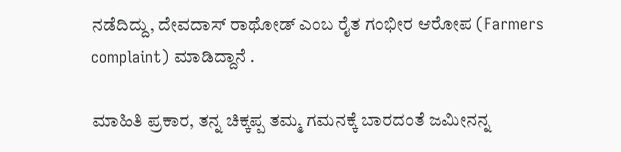ನಡೆದಿದ್ದು, ದೇವದಾಸ್ ರಾಥೋಡ್ ಎಂಬ ರೈತ ಗಂಭೀರ ಆರೋಪ (Farmers complaint) ಮಾಡಿದ್ದಾನೆ .

ಮಾಹಿತಿ ಪ್ರಕಾರ, ತನ್ನ ಚಿಕ್ಕಪ್ಪ ತಮ್ಮ ಗಮನಕ್ಕೆ ಬಾರದಂತೆ ಜಮೀನನ್ನ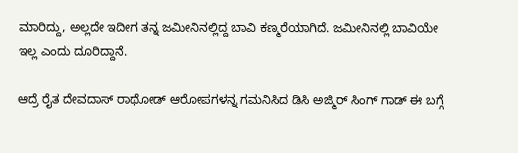ಮಾರಿದ್ದು, ಅಲ್ಲದೇ ಇದೀಗ ತನ್ನ ಜಮೀನಿನಲ್ಲಿದ್ದ ಬಾವಿ ಕಣ್ಮರೆಯಾಗಿದೆ. ಜಮೀನಿನಲ್ಲಿ ಬಾವಿಯೇ ಇಲ್ಲ ಎಂದು ದೂರಿದ್ದಾನೆ.

ಆದ್ರೆ ರೈತ ದೇವದಾಸ್ ರಾಥೋಡ್ ಆರೋಪಗಳನ್ನ ಗಮನಿಸಿದ ಡಿಸಿ ಅಜ್ಮಿರ್ ಸಿಂಗ್ ಗಾಡ್ ಈ ಬಗ್ಗೆ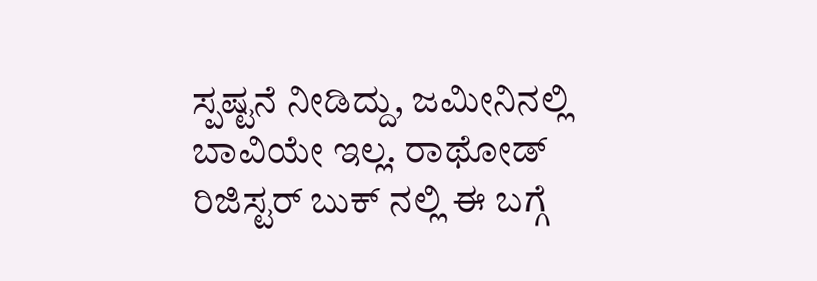ಸ್ಪಷ್ಟನೆ ನೀಡಿದ್ದು, ಜಮೀನಿನಲ್ಲಿ ಬಾವಿಯೇ ಇಲ್ಲ. ರಾಥೋಡ್ ರಿಜಿಸ್ಟರ್ ಬುಕ್ ನಲ್ಲಿ ಈ ಬಗ್ಗೆ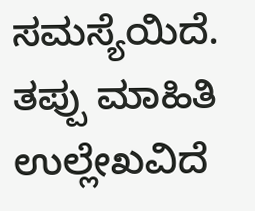ಸಮಸ್ಯೆಯಿದೆ. ತಪ್ಪು ಮಾಹಿತಿ ಉಲ್ಲೇಖವಿದೆ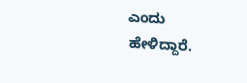ಎಂದು ಹೇಳಿದ್ದಾರೆ.